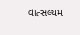વાત્સલ્યમ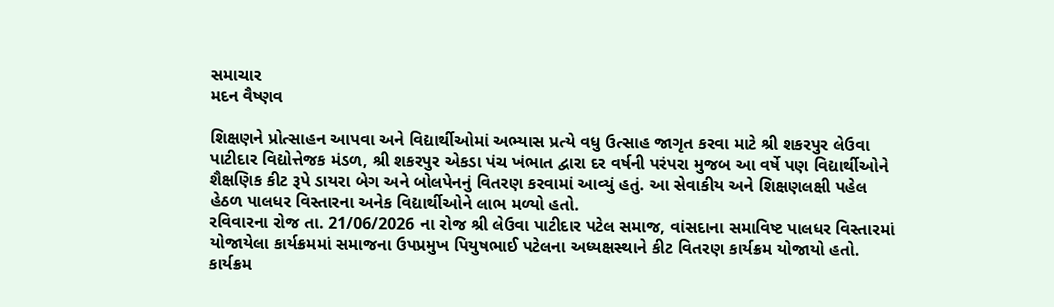સમાચાર
મદન વૈષ્ણવ

શિક્ષણને પ્રોત્સાહન આપવા અને વિદ્યાર્થીઓમાં અભ્યાસ પ્રત્યે વધુ ઉત્સાહ જાગૃત કરવા માટે શ્રી શકરપુર લેઉવા પાટીદાર વિદ્યોત્તેજક મંડળ, શ્રી શકરપુર એકડા પંચ ખંભાત દ્વારા દર વર્ષની પરંપરા મુજબ આ વર્ષે પણ વિદ્યાર્થીઓને શૈક્ષણિક કીટ રૂપે ડાયરા બેગ અને બોલપેનનું વિતરણ કરવામાં આવ્યું હતું. આ સેવાકીય અને શિક્ષણલક્ષી પહેલ હેઠળ પાલધર વિસ્તારના અનેક વિદ્યાર્થીઓને લાભ મળ્યો હતો.
રવિવારના રોજ તા. 21/06/2026 ના રોજ શ્રી લેઉવા પાટીદાર પટેલ સમાજ, વાંસદાના સમાવિષ્ટ પાલધર વિસ્તારમાં યોજાયેલા કાર્યક્રમમાં સમાજના ઉપપ્રમુખ પિયુષભાઈ પટેલના અધ્યક્ષસ્થાને કીટ વિતરણ કાર્યક્રમ યોજાયો હતો. કાર્યક્રમ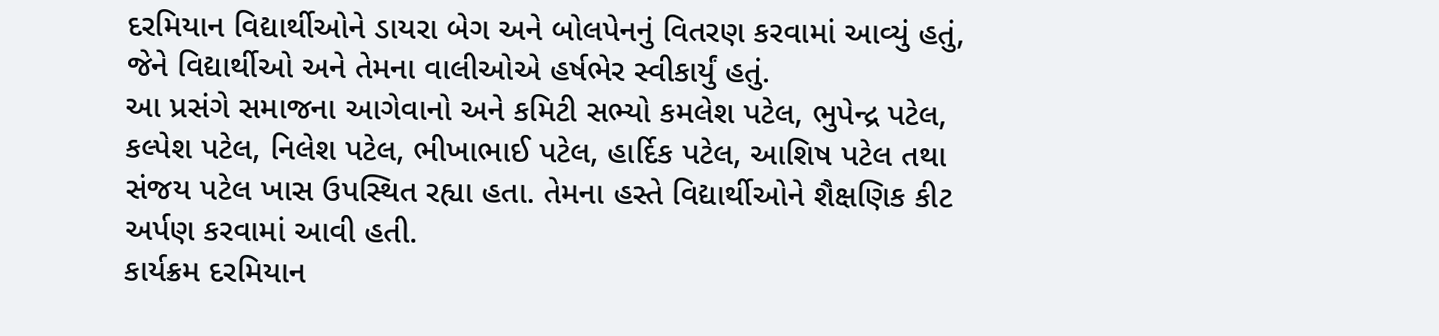દરમિયાન વિદ્યાર્થીઓને ડાયરા બેગ અને બોલપેનનું વિતરણ કરવામાં આવ્યું હતું, જેને વિદ્યાર્થીઓ અને તેમના વાલીઓએ હર્ષભેર સ્વીકાર્યું હતું.
આ પ્રસંગે સમાજના આગેવાનો અને કમિટી સભ્યો કમલેશ પટેલ, ભુપેન્દ્ર પટેલ, કલ્પેશ પટેલ, નિલેશ પટેલ, ભીખાભાઈ પટેલ, હાર્દિક પટેલ, આશિષ પટેલ તથા સંજય પટેલ ખાસ ઉપસ્થિત રહ્યા હતા. તેમના હસ્તે વિદ્યાર્થીઓને શૈક્ષણિક કીટ અર્પણ કરવામાં આવી હતી.
કાર્યક્રમ દરમિયાન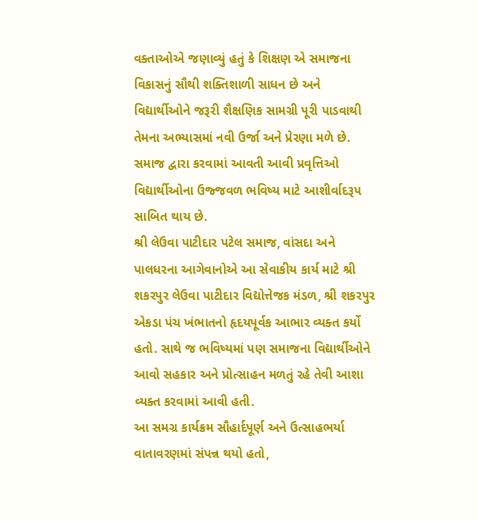વક્તાઓએ જણાવ્યું હતું કે શિક્ષણ એ સમાજના વિકાસનું સૌથી શક્તિશાળી સાધન છે અને વિદ્યાર્થીઓને જરૂરી શૈક્ષણિક સામગ્રી પૂરી પાડવાથી તેમના અભ્યાસમાં નવી ઉર્જા અને પ્રેરણા મળે છે. સમાજ દ્વારા કરવામાં આવતી આવી પ્રવૃત્તિઓ વિદ્યાર્થીઓના ઉજ્જવળ ભવિષ્ય માટે આશીર્વાદરૂપ સાબિત થાય છે.
શ્રી લેઉવા પાટીદાર પટેલ સમાજ, વાંસદા અને પાલધરના આગેવાનોએ આ સેવાકીય કાર્ય માટે શ્રી શકરપુર લેઉવા પાટીદાર વિદ્યોત્તેજક મંડળ, શ્રી શકરપુર એકડા પંચ ખંભાતનો હૃદયપૂર્વક આભાર વ્યક્ત કર્યો હતો. સાથે જ ભવિષ્યમાં પણ સમાજના વિદ્યાર્થીઓને આવો સહકાર અને પ્રોત્સાહન મળતું રહે તેવી આશા વ્યક્ત કરવામાં આવી હતી.
આ સમગ્ર કાર્યક્રમ સૌહાર્દપૂર્ણ અને ઉત્સાહભર્યા વાતાવરણમાં સંપન્ન થયો હતો,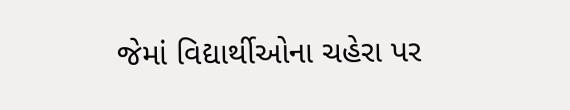જેમાં વિદ્યાર્થીઓના ચહેરા પર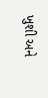ખુશી અને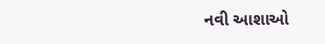નવી આશાઓ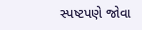સ્પષ્ટપણે જોવા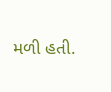મળી હતી.